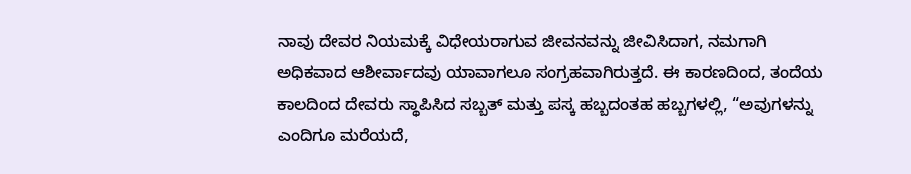ನಾವು ದೇವರ ನಿಯಮಕ್ಕೆ ವಿಧೇಯರಾಗುವ ಜೀವನವನ್ನು ಜೀವಿಸಿದಾಗ, ನಮಗಾಗಿ ಅಧಿಕವಾದ ಆಶೀರ್ವಾದವು ಯಾವಾಗಲೂ ಸಂಗ್ರಹವಾಗಿರುತ್ತದೆ. ಈ ಕಾರಣದಿಂದ, ತಂದೆಯ ಕಾಲದಿಂದ ದೇವರು ಸ್ಥಾಪಿಸಿದ ಸಬ್ಬತ್ ಮತ್ತು ಪಸ್ಕ ಹಬ್ಬದಂತಹ ಹಬ್ಬಗಳಲ್ಲಿ, “ಅವುಗಳನ್ನು ಎಂದಿಗೂ ಮರೆಯದೆ,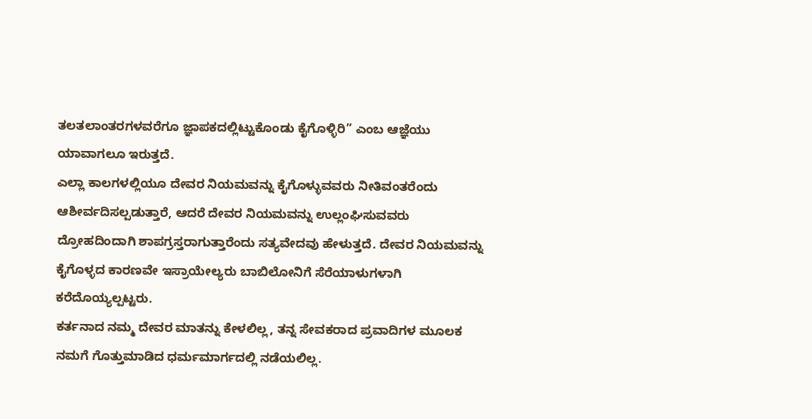ತಲತಲಾಂತರಗಳವರೆಗೂ ಜ್ಞಾಪಕದಲ್ಲಿಟ್ಟುಕೊಂಡು ಕೈಗೊಳ್ಳಿರಿ” ಎಂಬ ಆಜ್ಞೆಯು ಯಾವಾಗಲೂ ಇರುತ್ತದೆ.
ಎಲ್ಲಾ ಕಾಲಗಳಲ್ಲಿಯೂ ದೇವರ ನಿಯಮವನ್ನು ಕೈಗೊಳ್ಳುವವರು ನೀತಿವಂತರೆಂದು ಆಶೀರ್ವದಿಸಲ್ಪಡುತ್ತಾರೆ, ಆದರೆ ದೇವರ ನಿಯಮವನ್ನು ಉಲ್ಲಂಘಿಸುವವರು ದ್ರೋಹದಿಂದಾಗಿ ಶಾಪಗ್ರಸ್ತರಾಗುತ್ತಾರೆಂದು ಸತ್ಯವೇದವು ಹೇಳುತ್ತದೆ. ದೇವರ ನಿಯಮವನ್ನು ಕೈಗೊಳ್ಳದ ಕಾರಣವೇ ಇಸ್ರಾಯೇಲ್ಯರು ಬಾಬಿಲೋನಿಗೆ ಸೆರೆಯಾಳುಗಳಾಗಿ ಕರೆದೊಯ್ಯಲ್ಪಟ್ಟರು.
ಕರ್ತನಾದ ನಮ್ಮ ದೇವರ ಮಾತನ್ನು ಕೇಳಲಿಲ್ಲ, ತನ್ನ ಸೇವಕರಾದ ಪ್ರವಾದಿಗಳ ಮೂಲಕ ನಮಗೆ ಗೊತ್ತುಮಾಡಿದ ಧರ್ಮಮಾರ್ಗದಲ್ಲಿ ನಡೆಯಲಿಲ್ಲ.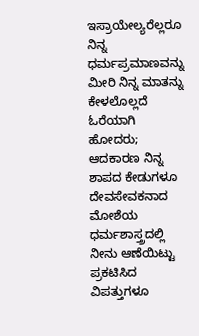ಇಸ್ರಾಯೇಲ್ಯರೆಲ್ಲರೂ ನಿನ್ನ ಧರ್ಮಪ್ರಮಾಣವನ್ನು ಮೀರಿ ನಿನ್ನ ಮಾತನ್ನು ಕೇಳಲೊಲ್ಲದೆ ಓರೆಯಾಗಿ ಹೋದರು; ಆದಕಾರಣ ನಿನ್ನ ಶಾಪದ ಕೇಡುಗಳೂ ದೇವಸೇವಕನಾದ ಮೋಶೆಯ ಧರ್ಮಶಾಸ್ತ್ರದಲ್ಲಿ ನೀನು ಆಣೆಯಿಟ್ಟು ಪ್ರಕಟಿಸಿದ ವಿಪತ್ತುಗಳೂ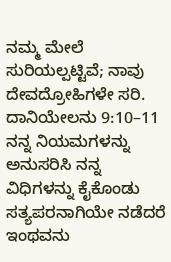ನಮ್ಮ ಮೇಲೆ ಸುರಿಯಲ್ಪಟ್ಟಿವೆ; ನಾವು ದೇವದ್ರೋಹಿಗಳೇ ಸರಿ. ದಾನಿಯೇಲನು 9:10–11
ನನ್ನ ನಿಯಮಗಳನ್ನು ಅನುಸರಿಸಿ ನನ್ನ ವಿಧಿಗಳನ್ನು ಕೈಕೊಂಡು ಸತ್ಯಪರನಾಗಿಯೇ ನಡೆದರೆ ಇಂಥವನು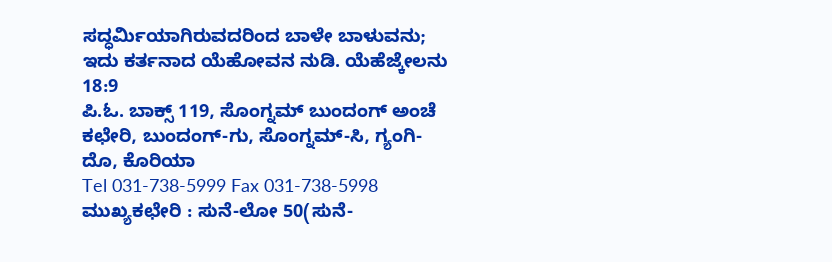ಸದ್ಧರ್ಮಿಯಾಗಿರುವದರಿಂದ ಬಾಳೇ ಬಾಳುವನು; ಇದು ಕರ್ತನಾದ ಯೆಹೋವನ ನುಡಿ. ಯೆಹೆಜ್ಕೇಲನು 18:9
ಪಿ.ಓ. ಬಾಕ್ಸ್ 119, ಸೊಂಗ್ನಮ್ ಬುಂದಂಗ್ ಅಂಚೆ ಕಛೇರಿ, ಬುಂದಂಗ್-ಗು, ಸೊಂಗ್ನಮ್-ಸಿ, ಗ್ಯಂಗಿ-ದೊ, ಕೊರಿಯಾ
Tel 031-738-5999 Fax 031-738-5998
ಮುಖ್ಯಕಛೇರಿ : ಸುನೆ-ಲೋ 50(ಸುನೆ-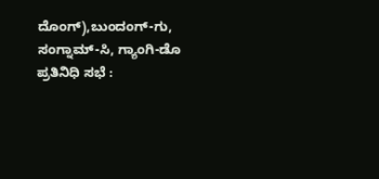ದೊಂಗ್),ಬುಂದಂಗ್-ಗು, ಸಂಗ್ನಾಮ್-ಸಿ, ಗ್ಯಾಂಗಿ-ಡೊ
ಪ್ರತಿನಿಧಿ ಸಭೆ :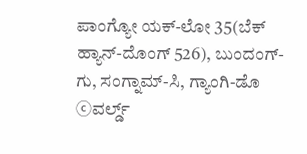ಪಾಂಗ್ಯೋ ಯಕ್-ಲೋ 35(ಬೆಕ್ ಹ್ಯಾನ್-ದೊಂಗ್ 526), ಬುಂದಂಗ್-ಗು, ಸಂಗ್ನಾಮ್-ಸಿ, ಗ್ಯಾಂಗಿ-ಡೊ
ⓒವರ್ಲ್ಡ್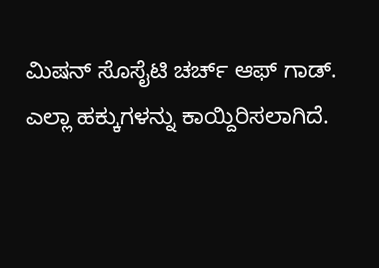ಮಿಷನ್ ಸೊಸೈಟಿ ಚರ್ಚ್ ಆಫ್ ಗಾಡ್. ಎಲ್ಲಾ ಹಕ್ಕುಗಳನ್ನು ಕಾಯ್ದಿರಿಸಲಾಗಿದೆ.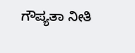ಗೌಪ್ಯತಾ ನೀತಿ